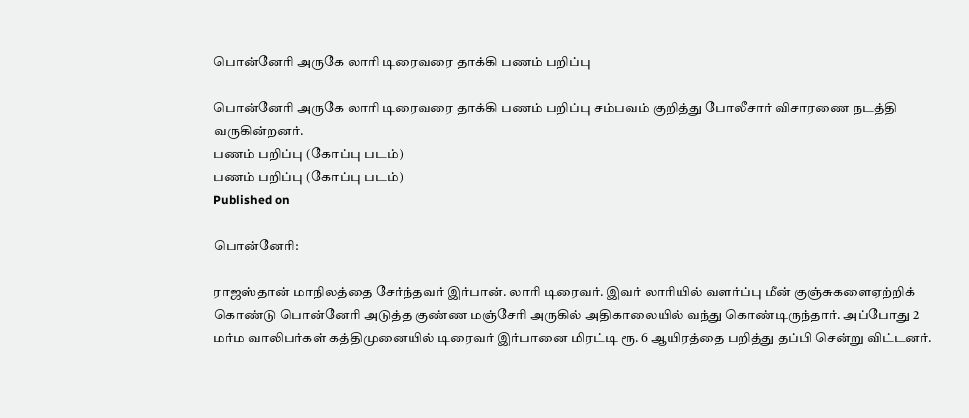பொன்னேரி அருகே லாரி டிரைவரை தாக்கி பணம் பறிப்பு

பொன்னேரி அருகே லாரி டிரைவரை தாக்கி பணம் பறிப்பு சம்பவம் குறித்து போலீசார் விசாரணை நடத்தி வருகின்றனர்.
பணம் பறிப்பு (கோப்பு படம்)
பணம் பறிப்பு (கோப்பு படம்)
Published on

பொன்னேரி:

ராஜஸ்தான் மாநிலத்தை சேர்ந்தவர் இர்பான். லாரி டிரைவர். இவர் லாரியில் வளர்ப்பு மீன் குஞ்சுகளைஏற்றிக் கொண்டு பொன்னேரி அடுத்த குண்ண மஞ்சேரி அருகில் அதிகாலையில் வந்து கொண்டிருந்தார். அப்போது 2 மர்ம வாலிபர்கள் கத்திமுனையில் டிரைவர் இர்பானை மிரட்டி ரூ. 6 ஆயிரத்தை பறித்து தப்பி சென்று விட்டனர்.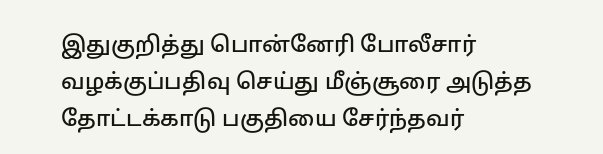இதுகுறித்து பொன்னேரி போலீசார் வழக்குப்பதிவு செய்து மீஞ்சூரை அடுத்த தோட்டக்காடு பகுதியை சேர்ந்தவர்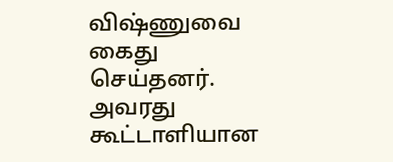விஷ்ணுவை கைது செய்தனர். அவரது கூட்டாளியான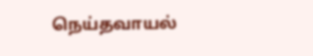நெய்தவாயல்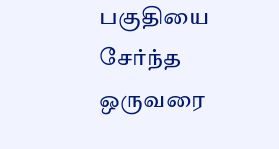பகுதியை சேர்ந்த ஒருவரை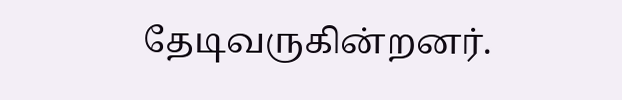தேடிவருகின்றனர்.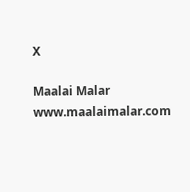X

Maalai Malar
www.maalaimalar.com